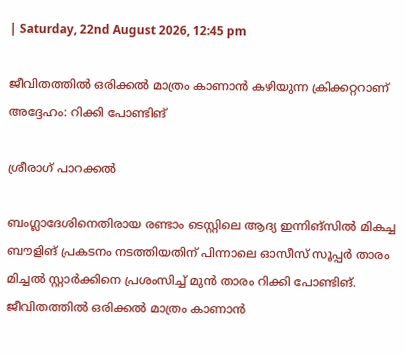| Saturday, 22nd August 2026, 12:45 pm

ജീവിതത്തില്‍ ഒരിക്കല്‍ മാത്രം കാണാന്‍ കഴിയുന്ന ക്രിക്കറ്ററാണ് അദ്ദേഹം: റിക്കി പോണ്ടിങ്

ശ്രീരാഗ് പാറക്കല്‍

ബംഗ്ലാദേശിനെതിരായ രണ്ടാം ടെസ്റ്റിലെ ആദ്യ ഇന്നിങ്‌സില്‍ മികച്ച ബൗളിങ് പ്രകടനം നടത്തിയതിന് പിന്നാലെ ഓസീസ് സൂപ്പര്‍ താരം മിച്ചല്‍ സ്റ്റാര്‍ക്കിനെ പ്രശംസിച്ച് മുന്‍ താരം റിക്കി പോണ്ടിങ്. ജീവിതത്തില്‍ ഒരിക്കല്‍ മാത്രം കാണാന്‍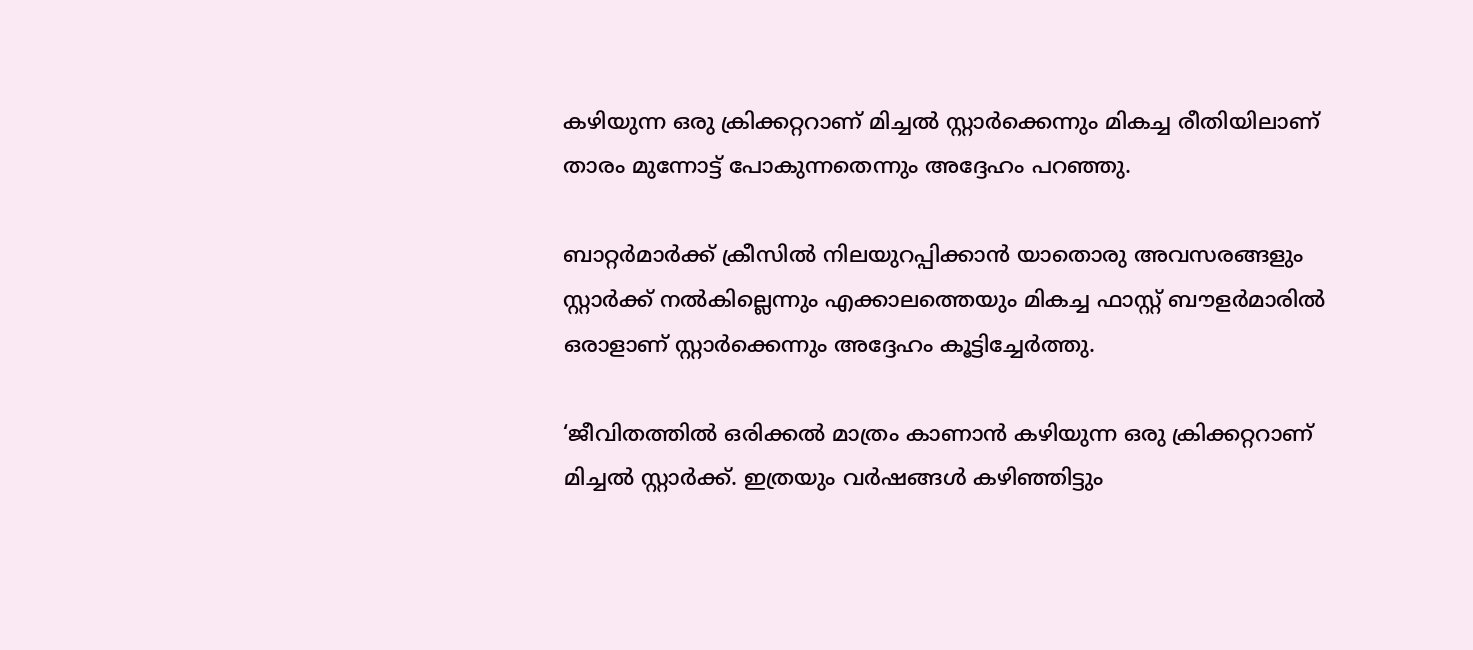കഴിയുന്ന ഒരു ക്രിക്കറ്ററാണ് മിച്ചല്‍ സ്റ്റാര്‍ക്കെന്നും മികച്ച രീതിയിലാണ് താരം മുന്നോട്ട് പോകുന്നതെന്നും അദ്ദേഹം പറഞ്ഞു.

ബാറ്റര്‍മാര്‍ക്ക് ക്രീസില്‍ നിലയുറപ്പിക്കാന്‍ യാതൊരു അവസരങ്ങളും സ്റ്റാര്‍ക്ക് നല്‍കില്ലെന്നും എക്കാലത്തെയും മികച്ച ഫാസ്റ്റ് ബൗളര്‍മാരില്‍ ഒരാളാണ് സ്റ്റാര്‍ക്കെന്നും അദ്ദേഹം കൂട്ടിച്ചേര്‍ത്തു.

‘ജീവിതത്തില്‍ ഒരിക്കല്‍ മാത്രം കാണാന്‍ കഴിയുന്ന ഒരു ക്രിക്കറ്ററാണ് മിച്ചല്‍ സ്റ്റാര്‍ക്ക്. ഇത്രയും വര്‍ഷങ്ങള്‍ കഴിഞ്ഞിട്ടും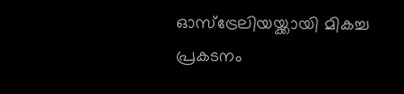ഓസ്‌ട്രേലിയയ്ക്കായി മികച്ച പ്രകടനം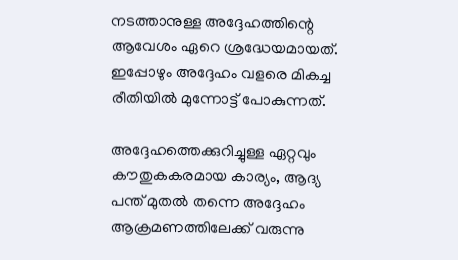നടത്താനുള്ള അദ്ദേഹത്തിന്റെ ആവേശം ഏറെ ശ്രദ്ധേയമായത്. ഇപ്പോഴും അദ്ദേഹം വളരെ മികച്ച രീതിയില്‍ മുന്നോട്ട് പോകുന്നത്.

അദ്ദേഹത്തെക്കുറിച്ചുള്ള ഏറ്റവും കൗതുകകരമായ കാര്യം, ആദ്യ പന്ത് മുതല്‍ തന്നെ അദ്ദേഹം ആക്രമണത്തിലേക്ക് വരുന്നു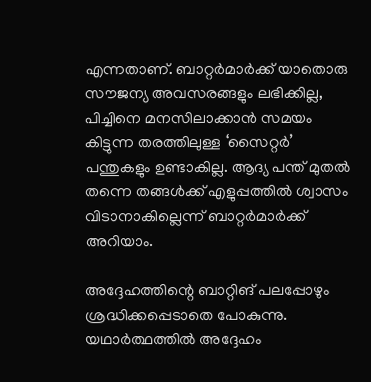എന്നതാണ്. ബാറ്റര്‍മാര്‍ക്ക് യാതൊരു സൗജന്യ അവസരങ്ങളും ലഭിക്കില്ല, പിച്ചിനെ മനസിലാക്കാന്‍ സമയം കിട്ടുന്ന തരത്തിലുള്ള ‘സൈറ്റര്‍’ പന്തുകളും ഉണ്ടാകില്ല. ആദ്യ പന്ത് മുതല്‍ തന്നെ തങ്ങള്‍ക്ക് എളുപ്പത്തില്‍ ശ്വാസം വിടാനാകില്ലെന്ന് ബാറ്റര്‍മാര്‍ക്ക് അറിയാം.

അദ്ദേഹത്തിന്റെ ബാറ്റിങ് പലപ്പോഴും ശ്രദ്ധിക്കപ്പെടാതെ പോകുന്നു. യഥാര്‍ത്ഥത്തില്‍ അദ്ദേഹം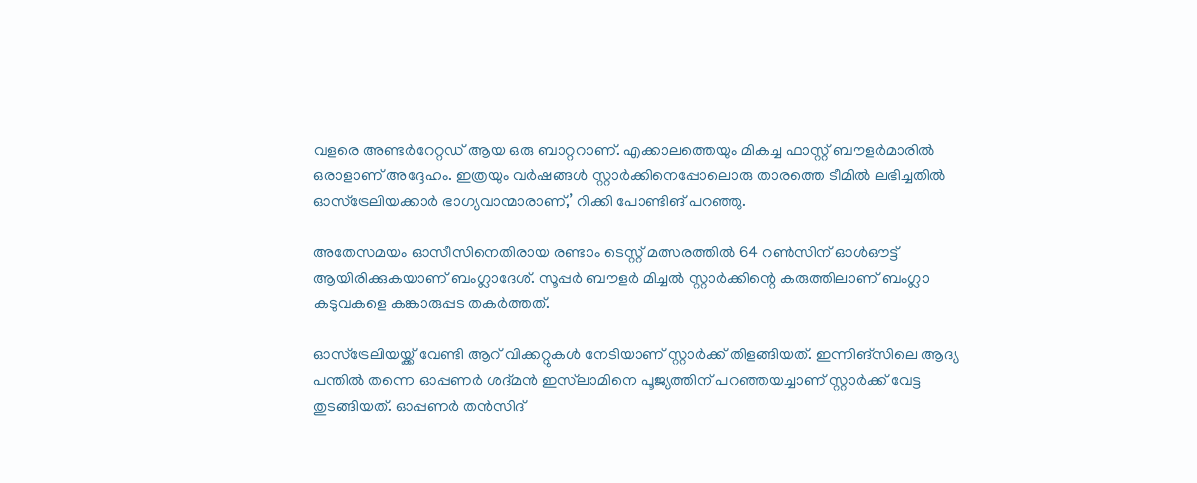വളരെ അണ്ടര്‍റേറ്റഡ് ആയ ഒരു ബാറ്ററാണ്. എക്കാലത്തെയും മികച്ച ഫാസ്റ്റ് ബൗളര്‍മാരില്‍ ഒരാളാണ് അദ്ദേഹം. ഇത്രയും വര്‍ഷങ്ങള്‍ സ്റ്റാര്‍ക്കിനെപ്പോലൊരു താരത്തെ ടീമില്‍ ലഭിച്ചതില്‍ ഓസ്ട്രേലിയക്കാര്‍ ഭാഗ്യവാന്മാരാണ്,’ റിക്കി പോണ്ടിങ് പറഞ്ഞു.

അതേസമയം ഓസീസിനെതിരായ രണ്ടാം ടെസ്റ്റ് മത്സരത്തില്‍ 64 റണ്‍സിന് ഓള്‍ഔട്ട് ആയിരിക്കുകയാണ് ബംഗ്ലാദേശ്. സൂപ്പര്‍ ബൗളര്‍ മിച്ചല്‍ സ്റ്റാര്‍ക്കിന്റെ കരുത്തിലാണ് ബംഗ്ലാ കടുവകളെ കങ്കാരുപ്പട തകര്‍ത്തത്.

ഓസ്ട്രേലിയയ്ക്ക് വേണ്ടി ആറ് വിക്കറ്റുകള്‍ നേടിയാണ് സ്റ്റാര്‍ക്ക് തിളങ്ങിയത്. ഇന്നിങ്സിലെ ആദ്യ പന്തില്‍ തന്നെ ഓപ്പണര്‍ ശദ്മന്‍ ഇസ്‌ലാമിനെ പൂജ്യത്തിന് പറഞ്ഞയച്ചാണ് സ്റ്റാര്‍ക്ക് വേട്ട തുടങ്ങിയത്. ഓപ്പണര്‍ തന്‍സിദ്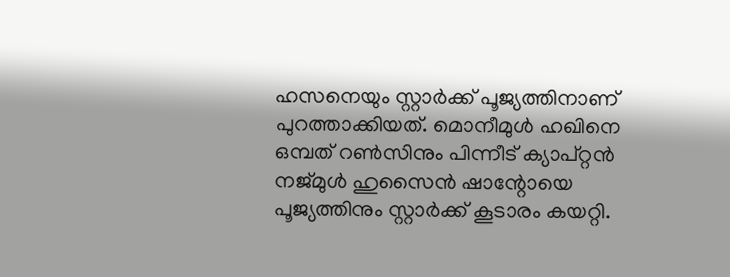ഹസനെയും സ്റ്റാര്‍ക്ക് പൂജ്യത്തിനാണ് പുറത്താക്കിയത്. മൊനീമുള്‍ ഹഖിനെ ഒമ്പത് റണ്‍സിനും പിന്നീട് ക്യാപ്റ്റന്‍ നജ്മുള്‍ ഹുസൈന്‍ ഷാന്റോയെ പൂജ്യത്തിനും സ്റ്റാര്‍ക്ക് കൂടാരം കയറ്റി.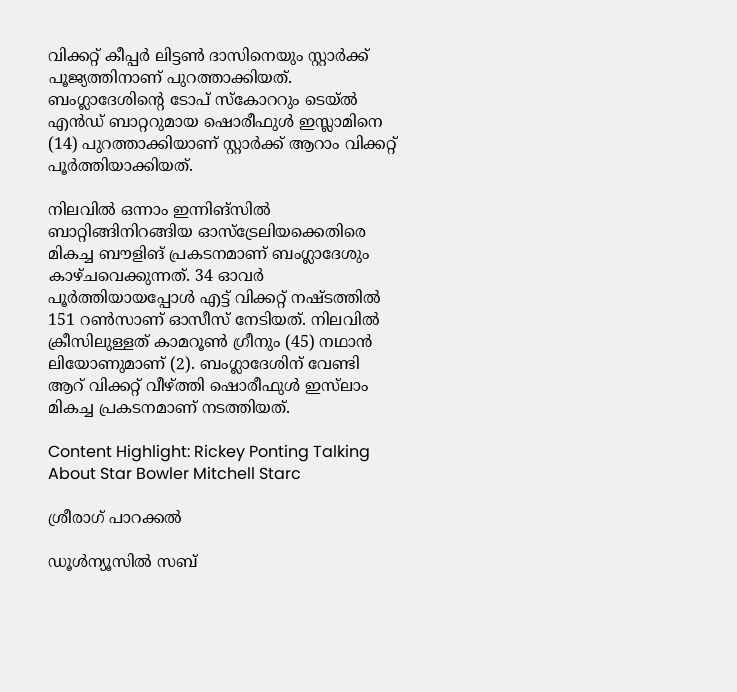വിക്കറ്റ് കീപ്പര്‍ ലിട്ടണ്‍ ദാസിനെയും സ്റ്റാര്‍ക്ക് പൂജ്യത്തിനാണ് പുറത്താക്കിയത്. ബംഗ്ലാദേശിന്റെ ടോപ് സ്‌കോററും ടെയ്ല്‍ എന്‍ഡ് ബാറ്ററുമായ ഷൊരീഫുള്‍ ഇസ്ലാമിനെ (14) പുറത്താക്കിയാണ് സ്റ്റാര്‍ക്ക് ആറാം വിക്കറ്റ് പൂര്‍ത്തിയാക്കിയത്.

നിലവില്‍ ഒന്നാം ഇന്നിങ്‌സില്‍ ബാറ്റിങ്ങിനിറങ്ങിയ ഓസ്‌ട്രേലിയക്കെതിരെ മികച്ച ബൗളിങ് പ്രകടനമാണ് ബംഗ്ലാദേശും കാഴ്ചവെക്കുന്നത്. 34 ഓവര്‍ പൂര്‍ത്തിയായപ്പോള്‍ എട്ട് വിക്കറ്റ് നഷ്ടത്തില്‍ 151 റണ്‍സാണ് ഓസീസ് നേടിയത്. നിലവില്‍ ക്രീസിലുള്ളത് കാമറൂണ്‍ ഗ്രീനും (45) നഥാന്‍ ലിയോണുമാണ് (2). ബംഗ്ലാദേശിന് വേണ്ടി ആറ് വിക്കറ്റ് വീഴ്ത്തി ഷൊരീഫുള്‍ ഇസ്‌ലാം മികച്ച പ്രകടനമാണ് നടത്തിയത്.

Content Highlight: Rickey Ponting Talking About Star Bowler Mitchell Starc

ശ്രീരാഗ് പാറക്കല്‍

ഡൂള്‍ന്യൂസില്‍ സബ്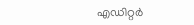എഡിറ്റര്‍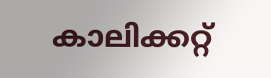കാലിക്കറ്റ്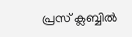പ്രസ് ക്ലബ്ബില്‍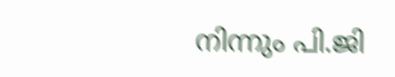നിന്നും പി.ജി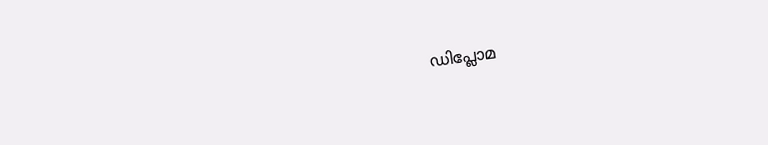ഡിപ്ലോമ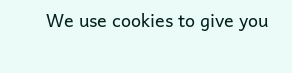We use cookies to give you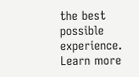the best possible experience. Learn more